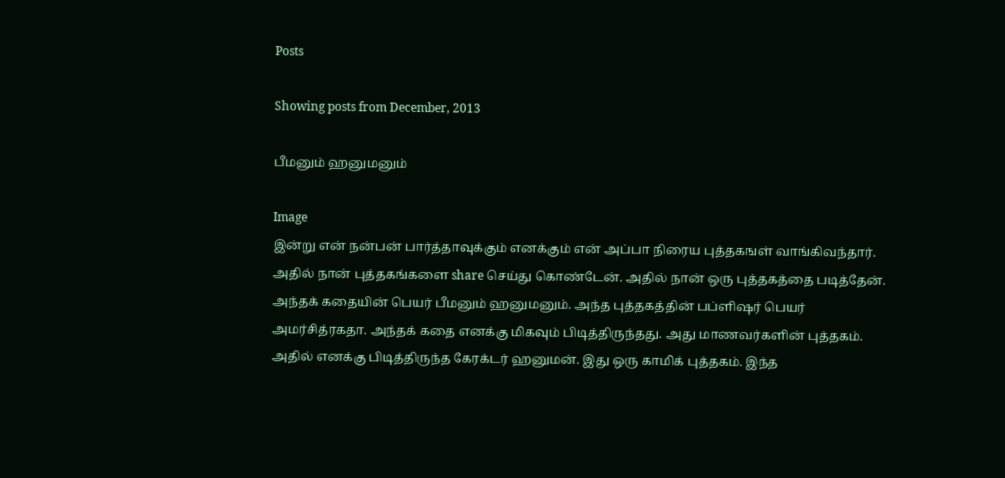Posts

Showing posts from December, 2013

பீமனும் ஹனுமனும்

Image
இன்று என் நன்பன் பார்த்தாவுக்கும் எனக்கும் என் அப்பா நிரைய புத்தகஙள் வாங்கிவந்தார். அதில் நான் புத்தகங்களை share செய்து கொண்டேன். அதில் நான் ஒரு புத்தகத்தை படித்தேன். அந்தக் கதையின் பெயர் பீமனும் ஹனுமனும். அந்த புத்தகத்தின் பப்ளிஷர் பெயர் அமர்சித்ரகதா. அந்தக் கதை எனக்கு மிகவும் பிடித்திருந்தது. அது மாணவர்களின் புத்தகம். அதில் எனக்கு பிடித்திருந்த கேரக்டர் ஹனுமன். இது ஒரு காமிக் புத்தகம். இந்த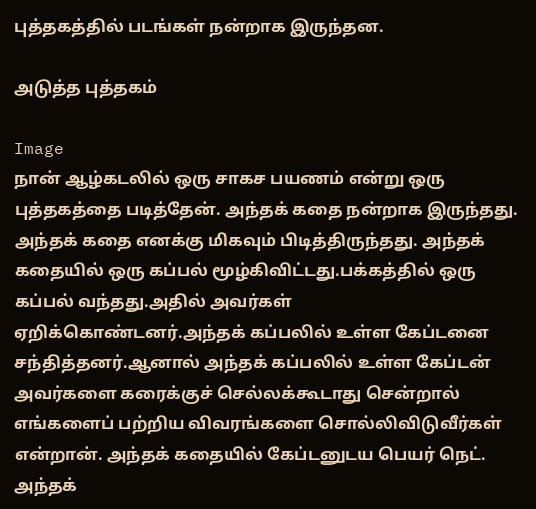புத்தகத்தில் படங்கள் நன்றாக இருந்தன.

அடுத்த புத்தகம்

Image
நான் ஆழ்கடலில் ஒரு சாகச பயணம் என்று ஒரு புத்தகத்தை படித்தேன். அந்தக் கதை நன்றாக இருந்தது. அந்தக் கதை எனக்கு மிகவும் பிடித்திருந்தது. அந்தக் கதையில் ஒரு கப்பல் மூழ்கிவிட்டது.பக்கத்தில் ஒரு கப்பல் வந்தது.அதில் அவர்கள் ஏறிக்கொண்டனர்.அந்தக் கப்பலில் உள்ள கேப்டனை சந்தித்தனர்.ஆனால் அந்தக் கப்பலில் உள்ள கேப்டன் அவர்களை கரைக்குச் செல்லக்கூடாது சென்றால் எங்களைப் பற்றிய விவரங்களை சொல்லிவிடுவீர்கள் என்றான். அந்தக் கதையில் கேப்டனுடய பெயர் நெட். அந்தக்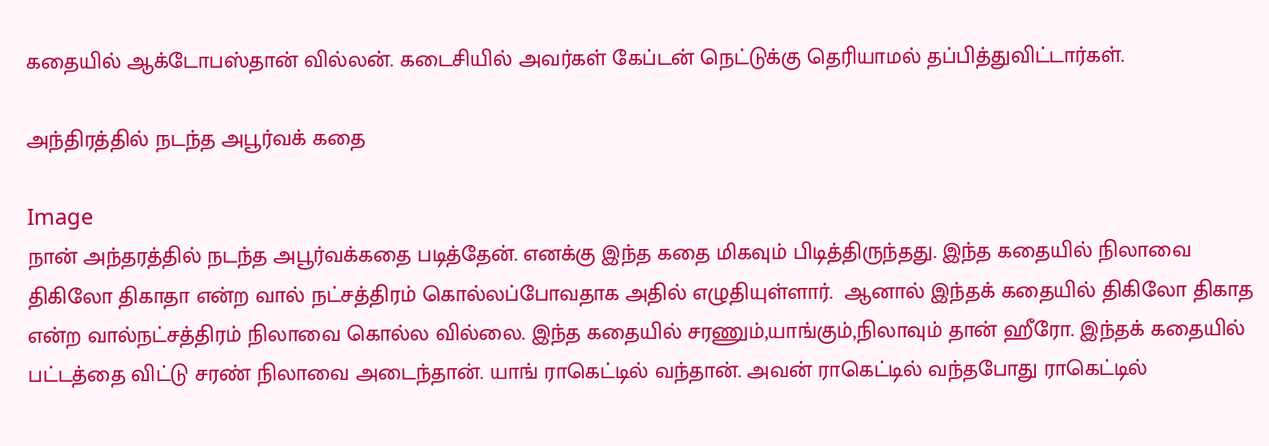கதையில் ஆக்டோபஸ்தான் வில்லன். கடைசியில் அவர்கள் கேப்டன் நெட்டுக்கு தெரியாமல் தப்பித்துவிட்டார்கள்.

அந்திரத்தில் நடந்த அபூர்வக் கதை

Image
நான் அந்தரத்தில் நடந்த அபூர்வக்கதை படித்தேன். எனக்கு இந்த கதை மிகவும் பிடித்திருந்தது. இந்த கதையில் நிலாவை திகிலோ திகாதா என்ற வால் நட்சத்திரம் கொல்லப்போவதாக அதில் எழுதியுள்ளார்.  ஆனால் இந்தக் கதையில் திகிலோ திகாத என்ற வால்நட்சத்திரம் நிலாவை கொல்ல வில்லை. இந்த கதையில் சரணும்,யாங்கும்,நிலாவும் தான் ஹீரோ. இந்தக் கதையில் பட்டத்தை விட்டு சரண் நிலாவை அடைந்தான். யாங் ராகெட்டில் வந்தான். அவன் ராகெட்டில் வந்தபோது ராகெட்டில்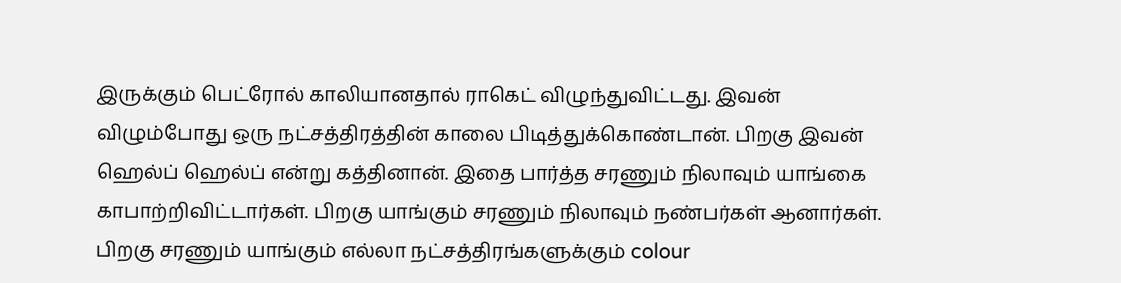இருக்கும் பெட்ரோல் காலியானதால் ராகெட் விழுந்துவிட்டது. இவன் விழும்போது ஒரு நட்சத்திரத்தின் காலை பிடித்துக்கொண்டான். பிறகு இவன் ஹெல்ப் ஹெல்ப் என்று கத்தினான். இதை பார்த்த சரணும் நிலாவும் யாங்கை காபாற்றிவிட்டார்கள். பிறகு யாங்கும் சரணும் நிலாவும் நண்பர்கள் ஆனார்கள். பிறகு சரணும் யாங்கும் எல்லா நட்சத்திரங்களுக்கும் colour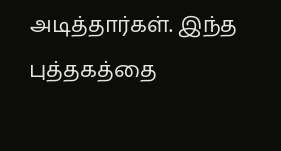அடித்தார்கள். இந்த புத்தகத்தை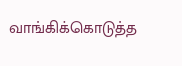வாங்கிக்கொடுத்த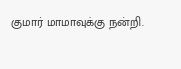குமார் மாமாவுக்கு நன்றி.